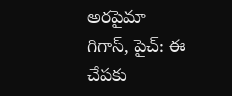అరపైమా గిగాస్, పైచ్: ఈ చేపకు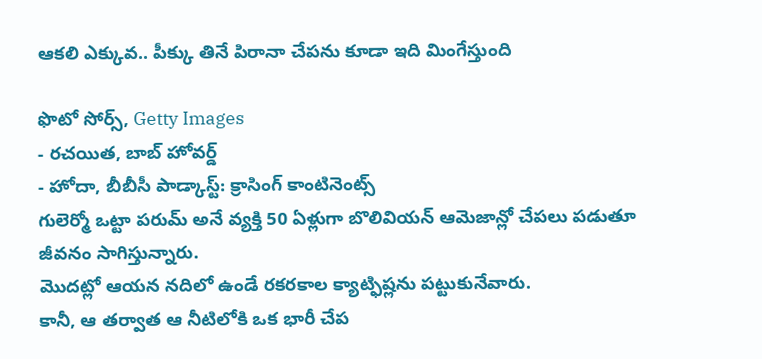ఆకలి ఎక్కువ.. పీక్కు తినే పిరానా చేపను కూడా ఇది మింగేస్తుంది

ఫొటో సోర్స్, Getty Images
- రచయిత, బాబ్ హోవర్డ్
- హోదా, బీబీసీ పాడ్కాస్ట్: క్రాసింగ్ కాంటినెంట్స్
గులెర్మో ఒట్టా పరుమ్ అనే వ్యక్తి 50 ఏళ్లుగా బొలివియన్ ఆమెజాన్లో చేపలు పడుతూ జీవనం సాగిస్తున్నారు.
మొదట్లో ఆయన నదిలో ఉండే రకరకాల క్యాట్ఫిష్లను పట్టుకునేవారు.
కానీ, ఆ తర్వాత ఆ నీటిలోకి ఒక భారీ చేప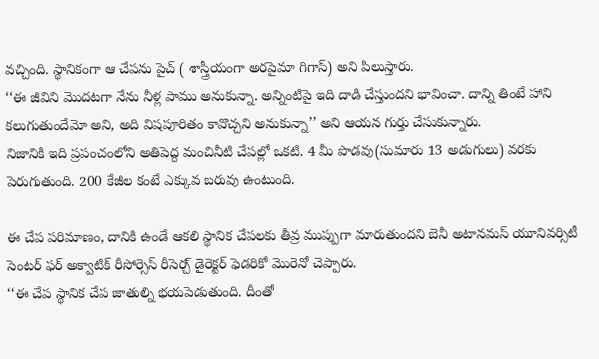వచ్చింది. స్థానికంగా ఆ చేపను పైచ్ ( శాస్త్రీయంగా అరపైమా గిగాస్) అని పిలుస్తారు.
‘‘ఈ జీవిని మొదటగా నేను నీళ్ల పాము అనుకున్నా. అన్నింటిపై ఇది దాడి చేస్తుందని భావించా. దాన్ని తింటే హాని కలుగుతుందేమో అని, అది విషపూరితం కావొచ్చని అనుకున్నా’’ అని ఆయన గుర్తు చేసుకున్నారు.
నిజానికి ఇది ప్రపంచంలోని అతిపెద్ద మంచినీటి చేపల్లో ఒకటి. 4 మీ పొడవు(సుమారు 13 అడుగులు) వరకు పెరుగుతుంది. 200 కేజీల కంటే ఎక్కువ బరువు ఉంటుంది.

ఈ చేప పరిమాణం, దానికి ఉండే ఆకలి స్థానిక చేపలకు తీవ్ర ముప్పుగా మారుతుందని బెనీ అటానమస్ యూనివర్సిటీ సెంటర్ ఫర్ అక్వాటిక్ రీసోర్సెస్ రీసెర్చ్ డైరెక్టర్ ఫెడరికో మొరెనో చెప్పారు.
‘‘ఈ చేప స్థానిక చేప జాతుల్ని భయపెడుతుంది. దీంతో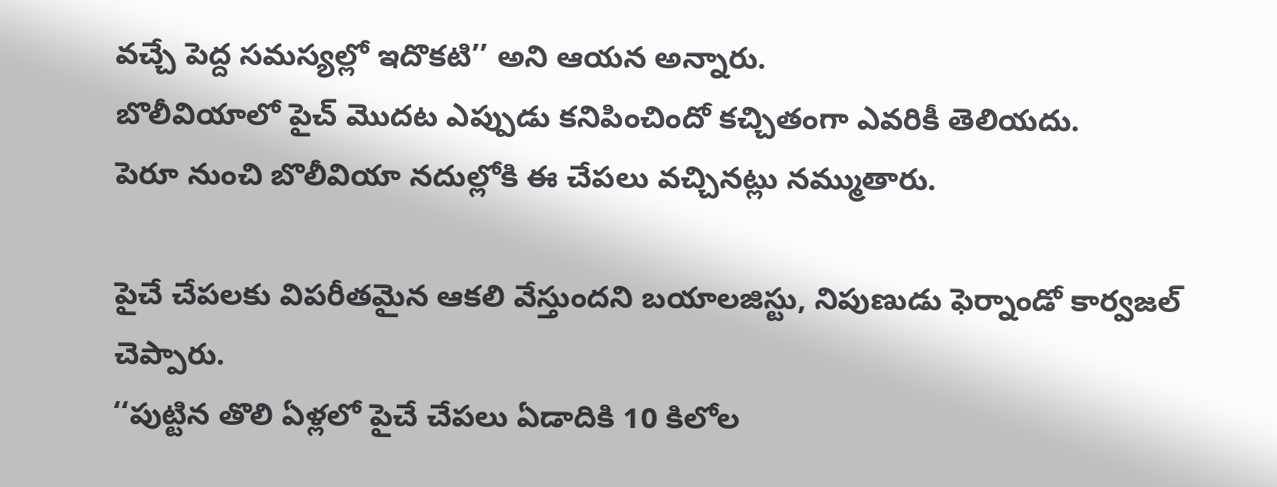వచ్చే పెద్ద సమస్యల్లో ఇదొకటి’’ అని ఆయన అన్నారు.
బొలీవియాలో పైచ్ మొదట ఎప్పుడు కనిపించిందో కచ్చితంగా ఎవరికీ తెలియదు.
పెరూ నుంచి బొలీవియా నదుల్లోకి ఈ చేపలు వచ్చినట్లు నమ్ముతారు.

పైచే చేపలకు విపరీతమైన ఆకలి వేస్తుందని బయాలజిస్టు, నిపుణుడు ఫెర్నాండో కార్వజల్ చెప్పారు.
‘‘పుట్టిన తొలి ఏళ్లలో పైచే చేపలు ఏడాదికి 10 కిలోల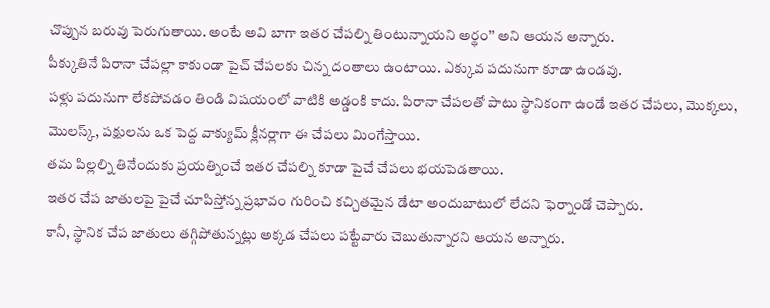చొప్పున బరువు పెరుగుతాయి. అంటే అవి బాగా ఇతర చేపల్ని తింటున్నాయని అర్థం’’ అని ఆయన అన్నారు.
పీక్కుతినే పిరానా చేపల్లా కాకుండా పైచ్ చేపలకు చిన్న దంతాలు ఉంటాయి. ఎక్కువ పదునుగా కూడా ఉండవు.
పళ్లు పదునుగా లేకపోవడం తిండి విషయంలో వాటికి అడ్డంకి కాదు. పిరానా చేపలతో పాటు స్థానికంగా ఉండే ఇతర చేపలు, మొక్కలు, మొలస్క్, పక్షులను ఒక పెద్ద వాక్యుమ్ క్లీనర్లాగా ఈ చేపలు మింగేస్తాయి.
తమ పిల్లల్ని తినేందుకు ప్రయత్నించే ఇతర చేపల్ని కూడా పైచే చేపలు భయపెడతాయి.
ఇతర చేప జాతులపై పైచే చూపిస్తోన్న ప్రభావం గురించి కచ్చితమైన డేటా అందుబాటులో లేదని ఫెర్నాండో చెప్పారు.
కానీ, స్థానిక చేప జాతులు తగ్గిపోతున్నట్లు అక్కడ చేపలు పట్టేవారు చెబుతున్నారని ఆయన అన్నారు.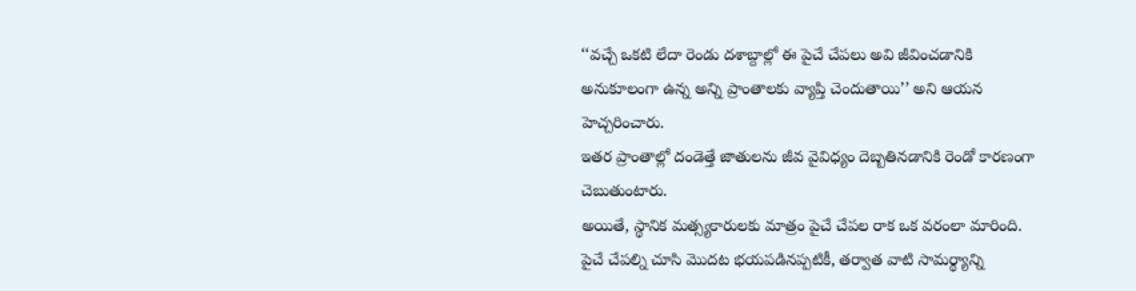‘‘వచ్చే ఒకటి లేదా రెండు దశాబ్దాల్లో ఈ పైచే చేపలు అవి జీవించడానికి అనుకూలంగా ఉన్న అన్ని ప్రాంతాలకు వ్యాప్తి చెందుతాయి’’ అని ఆయన హెచ్చరించారు.
ఇతర ప్రాంతాల్లో దండెత్తే జాతులను జీవ వైవిధ్యం దెబ్బతినడానికి రెండో కారణంగా చెబుతుంటారు.
అయితే, స్థానిక మత్స్యకారులకు మాత్రం పైచే చేపల రాక ఒక వరంలా మారింది.
పైచే చేపల్ని చూసి మొదట భయపడినప్పటికీ, తర్వాత వాటి సామర్థ్యాన్ని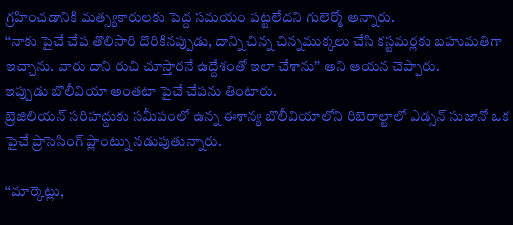గ్రహించడానికి మత్స్యకారులకు పెద్ద సమయం పట్టలేదని గులెర్మో అన్నారు.
‘‘నాకు పైచే చేప తొలిసారి దొరికినప్పుడు, దాన్ని చిన్న చిన్నముక్కలు చేసి కస్టమర్లకు బహుమతిగా ఇచ్చాను. వారు దాని రుచి చూస్తారనే ఉద్దేశంతో ఇలా చేశాను’’ అని ఆయన చెప్పారు.
ఇప్పుడు బొలీవియా అంతటా పైచే చేపను తింటారు.
బ్రెజిలియన్ సరిహద్దుకు సమీపంలో ఉన్న ఈశాన్య బొలీవియాలోని రిబెరాల్టాలో ఎడ్సన్ సుజానో ఒక పైచే ప్రాసెసింగ్ ప్లాంట్ను నడుపుతున్నారు.

‘‘మార్కెట్లు,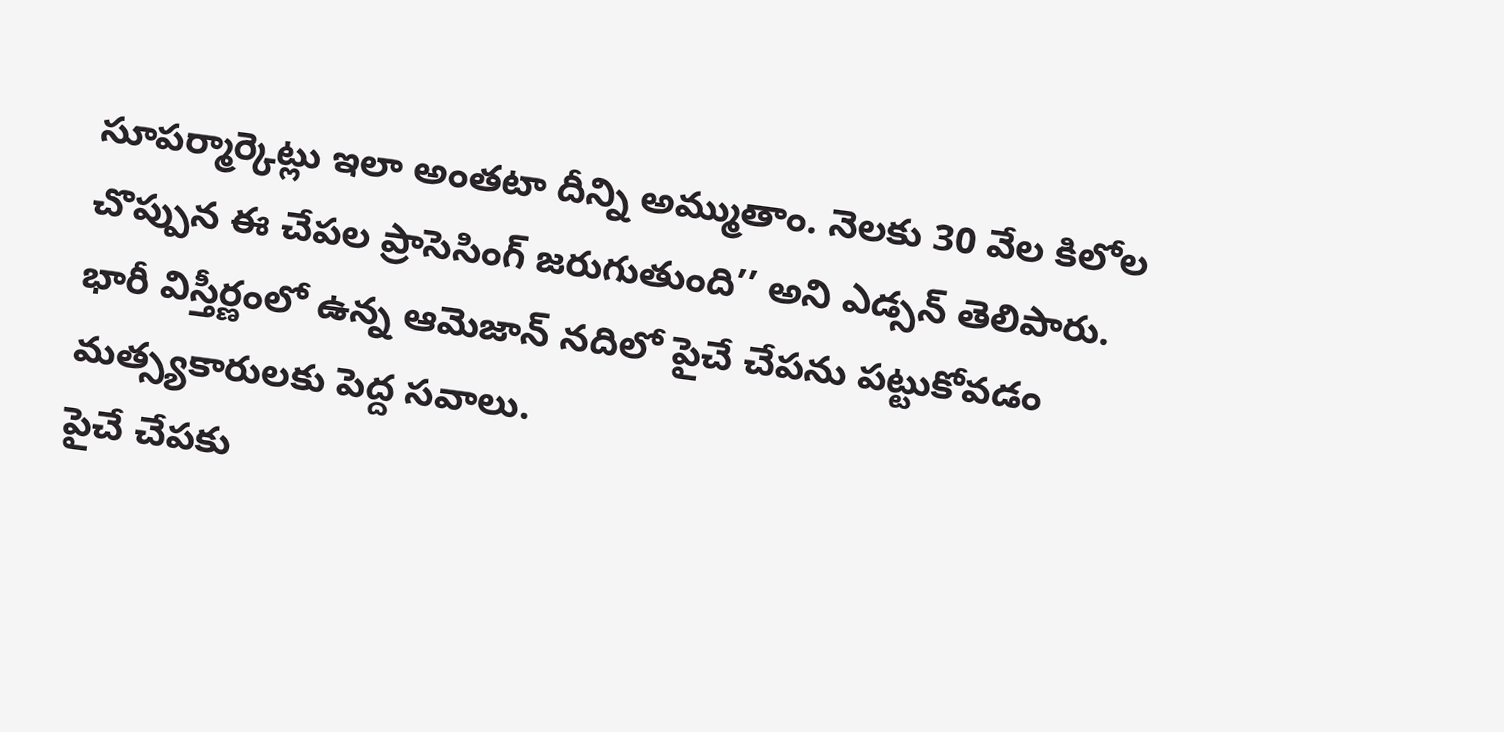సూపర్మార్కెట్లు ఇలా అంతటా దీన్ని అమ్ముతాం. నెలకు 30 వేల కిలోల చొప్పున ఈ చేపల ప్రాసెసింగ్ జరుగుతుంది’’ అని ఎడ్సన్ తెలిపారు.
భారీ విస్తీర్ణంలో ఉన్న ఆమెజాన్ నదిలో పైచే చేపను పట్టుకోవడం మత్స్యకారులకు పెద్ద సవాలు.
పైచే చేపకు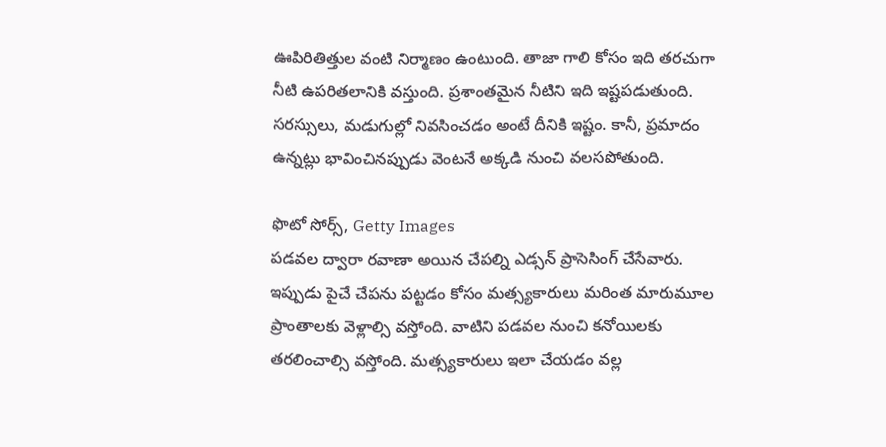ఊపిరితిత్తుల వంటి నిర్మాణం ఉంటుంది. తాజా గాలి కోసం ఇది తరచుగా నీటి ఉపరితలానికి వస్తుంది. ప్రశాంతమైన నీటిని ఇది ఇష్టపడుతుంది.
సరస్సులు, మడుగుల్లో నివసించడం అంటే దీనికి ఇష్టం. కానీ, ప్రమాదం ఉన్నట్లు భావించినప్పుడు వెంటనే అక్కడి నుంచి వలసపోతుంది.

ఫొటో సోర్స్, Getty Images
పడవల ద్వారా రవాణా అయిన చేపల్ని ఎడ్సన్ ప్రాసెసింగ్ చేసేవారు.
ఇప్పుడు పైచే చేపను పట్టడం కోసం మత్స్యకారులు మరింత మారుమూల ప్రాంతాలకు వెళ్లాల్సి వస్తోంది. వాటిని పడవల నుంచి కనోయిలకు తరలించాల్సి వస్తోంది. మత్స్యకారులు ఇలా చేయడం వల్ల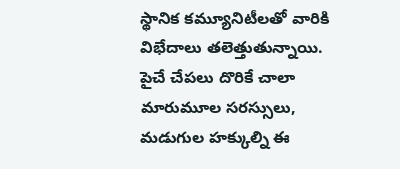స్థానిక కమ్యూనిటీలతో వారికి విభేదాలు తలెత్తుతున్నాయి.
పైచే చేపలు దొరికే చాలా మారుమూల సరస్సులు, మడుగుల హక్కుల్ని ఈ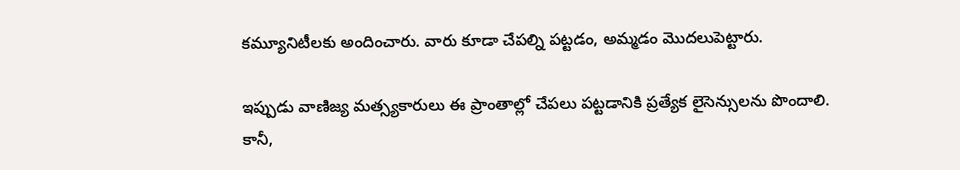కమ్యూనిటీలకు అందించారు. వారు కూడా చేపల్ని పట్టడం, అమ్మడం మొదలుపెట్టారు.

ఇప్పుడు వాణిజ్య మత్స్యకారులు ఈ ప్రాంతాల్లో చేపలు పట్టడానికి ప్రత్యేక లైసెన్సులను పొందాలి.
కానీ,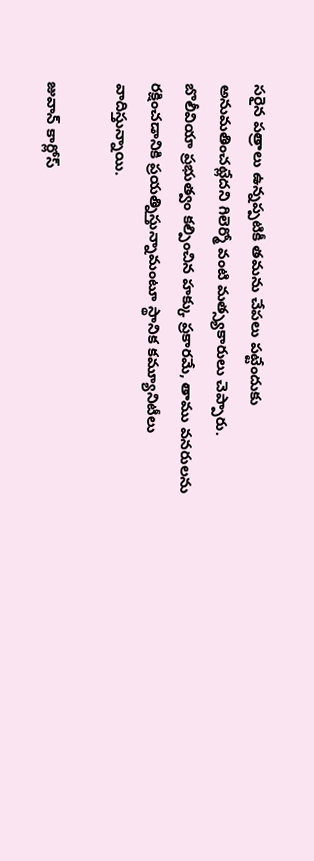సరైన పత్రాలు ఉన్నప్పటికీ తమను చేపలు పట్టేందుకు అనుమతించట్లేదని గిలెర్మో వంటి మత్స్యకారులు చెప్పారు.
బొలీవియా ప్రభుత్వం కల్పించిన హక్కు ప్రకారమే, తాము వనరులను రక్షించడానికి ప్రయత్నిస్తున్నామంటూ స్థానిక కమ్యూనిటీలు వాదిస్తున్నాయి.

జువాన్ కార్లోస్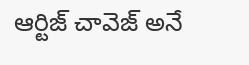ఆర్టిజ్ చావెజ్ అనే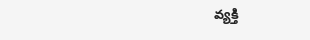వ్యక్తి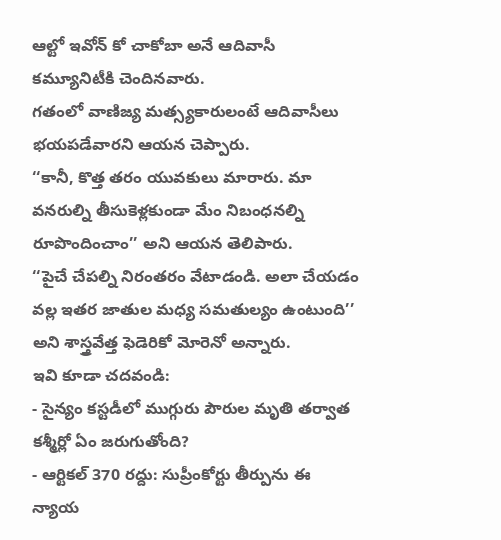ఆల్టో ఇవోన్ కో చాకోబా అనే ఆదివాసీ కమ్యూనిటీకి చెందినవారు.
గతంలో వాణిజ్య మత్స్యకారులంటే ఆదివాసీలు భయపడేవారని ఆయన చెప్పారు.
‘‘కానీ, కొత్త తరం యువకులు మారారు. మా వనరుల్ని తీసుకెళ్లకుండా మేం నిబంధనల్ని రూపొందించాం’’ అని ఆయన తెలిపారు.
‘‘పైచే చేపల్ని నిరంతరం వేటాడండి. అలా చేయడం వల్ల ఇతర జాతుల మధ్య సమతుల్యం ఉంటుంది’’ అని శాస్త్రవేత్త ఫెడెరికో మోరెనో అన్నారు.
ఇవి కూడా చదవండి:
- సైన్యం కస్టడీలో ముగ్గురు పౌరుల మృతి తర్వాత కశ్మీర్లో ఏం జరుగుతోంది?
- ఆర్టికల్ 370 రద్దు: సుప్రీంకోర్టు తీర్పును ఈ న్యాయ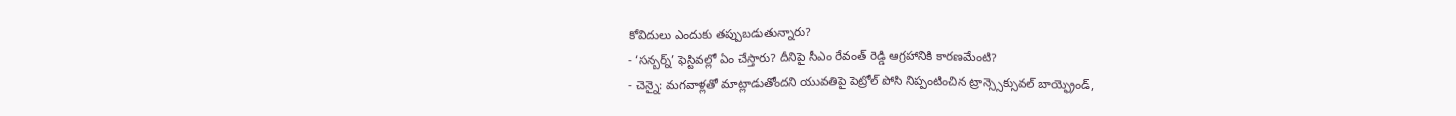కోవిదులు ఎందుకు తప్పుబడుతున్నారు?
- ‘సన్బర్న్’ ఫెస్టివల్లో ఏం చేస్తారు? దీనిపై సీఎం రేవంత్ రెడ్డి ఆగ్రహానికి కారణమేంటి?
- చెన్నై: మగవాళ్లతో మాట్లాడుతోందని యువతిపై పెట్రోల్ పోసి నిప్పంటించిన ట్రాన్స్సెక్సువల్ బాయ్ఫ్రెండ్,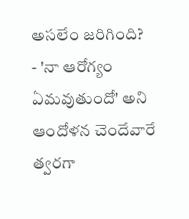అసలేం జరిగింది?
- 'నా ఆరోగ్యం ఏమవుతుందో' అని ఆందోళన చెందేవారే త్వరగా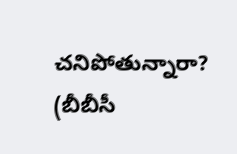చనిపోతున్నారా?
(బీబీసీ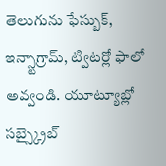తెలుగును ఫేస్బుక్, ఇన్స్టాగ్రామ్, ట్విటర్లో ఫాలో అవ్వండి. యూట్యూబ్లో సబ్స్క్రైబ్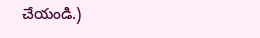చేయండి.)